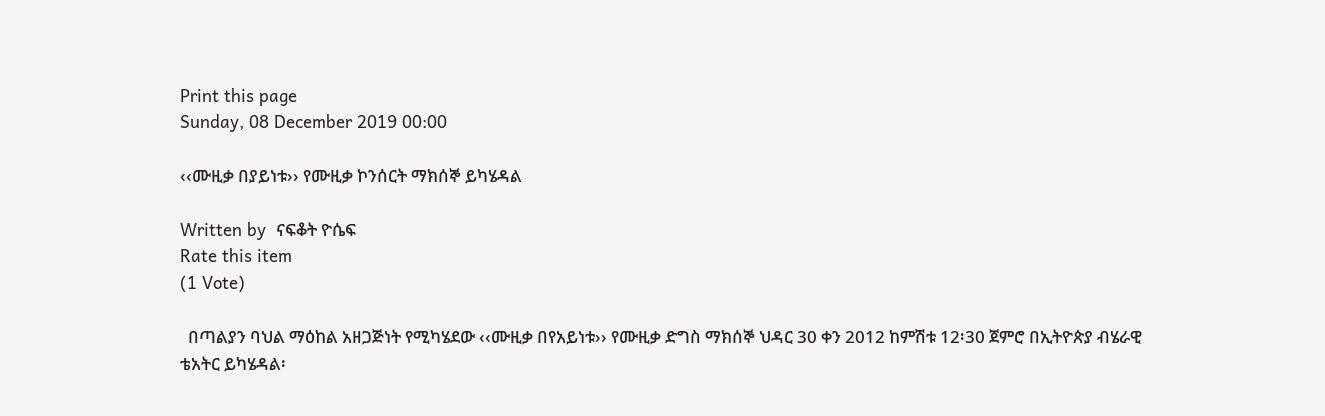Print this page
Sunday, 08 December 2019 00:00

‹‹ሙዚቃ በያይነቱ›› የሙዚቃ ኮንሰርት ማክሰኞ ይካሄዳል

Written by  ናፍቆት ዮሴፍ
Rate this item
(1 Vote)

  በጣልያን ባህል ማዕከል አዘጋጅነት የሚካሄደው ‹‹ሙዚቃ በየአይነቱ›› የሙዚቃ ድግስ ማክሰኞ ህዳር 30 ቀን 2012 ከምሽቱ 12፡30 ጀምሮ በኢትዮጵያ ብሄራዊ ቴአትር ይካሄዳል፡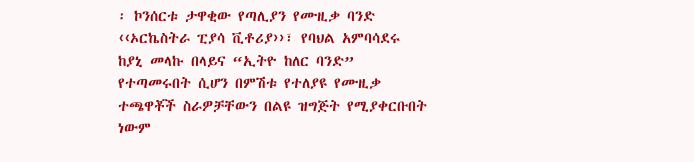፡ ኮንሰርቱ ታዋቂው የጣሊያን የሙዚቃ ባንድ ‹‹ኦርኬስትራ ፒያሳ ቪቶሪያ››፣ የባህል አምባሳደሩ ከያኒ መላኩ በላይና “ኢትዮ ከለር ባንድ” የተጣመሩበት ሲሆን በምሽቱ የተለያዩ የሙዚቃ ተጫዋቾች ስራዎቻቸውን በልዩ ዝግጅት የሚያቀርቡበት ነውም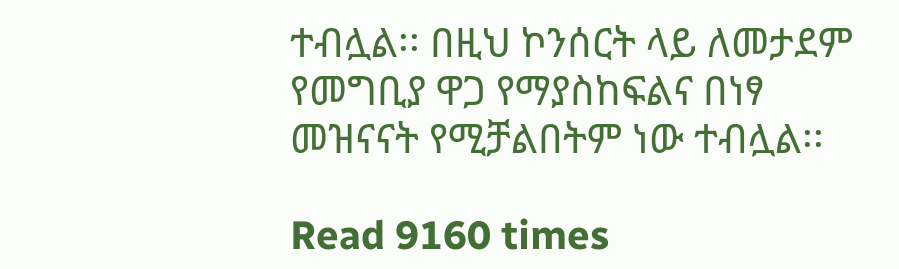ተብሏል፡፡ በዚህ ኮንሰርት ላይ ለመታደም የመግቢያ ዋጋ የማያስከፍልና በነፃ መዝናናት የሚቻልበትም ነው ተብሏል፡፡

Read 9160 times